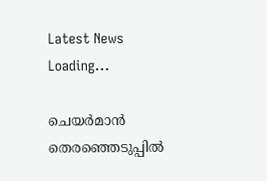Latest News
Loading...

ചെയര്‍മാന്‍ തെര‍ഞ്ഞെടുപ്പില്‍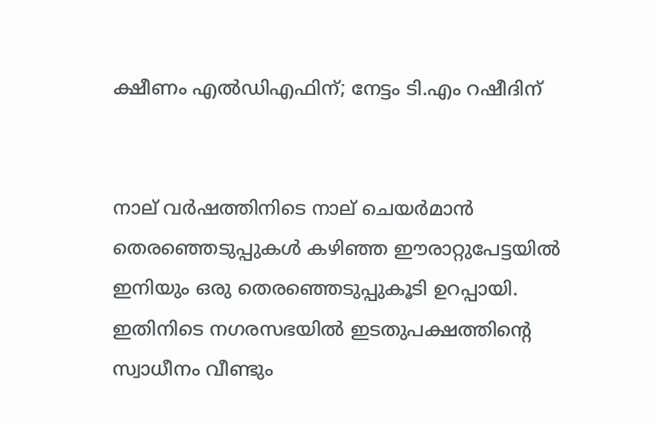ക്ഷീണം എല്‍ഡിഎഫിന്; നേട്ടം ടി.എം റഷീദിന്


നാല് വര്‍ഷത്തിനിടെ നാല് ചെയര്‍മാന്‍ തെരഞ്ഞെടുപ്പുകള്‍ കഴിഞ്ഞ ഈരാറ്റുപേട്ടയില്‍ ഇനിയും ഒരു തെരഞ്ഞെടുപ്പുകൂടി ഉറപ്പായി. ഇതിനിടെ നഗരസഭയില്‍ ഇടതുപക്ഷത്തിന്‍റെ സ്വാധീനം വീണ്ടും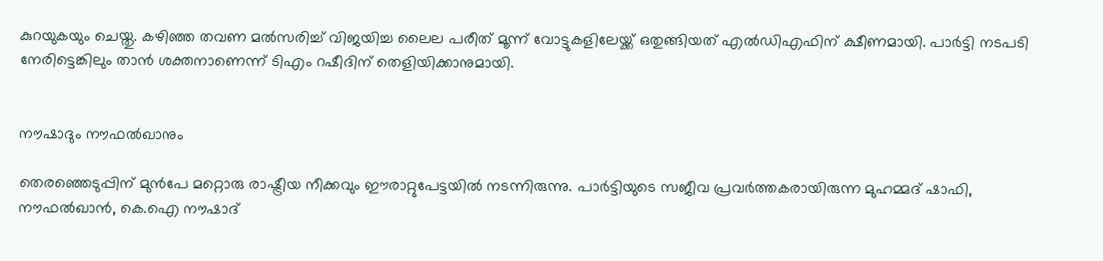കുറയുകയും ചെയ്തു. കഴിഞ്ഞ തവണ മല്‍സരിച്ച് വിജയിച്ച ലൈല പരീത് മൂന്ന് വോട്ടുകളിലേയ്ക്ക് ഒതുങ്ങിയത് എല്‍ഡിഎഫിന് ക്ഷീണമായി. പാര്‍ട്ടി നടപടി നേരിട്ടെങ്കിലും താന്‍ ശക്തനാണെന്ന് ടിഎം റഷീദിന് തെളിയിക്കാനുമായി.


നൗഷാദും നൗഫല്‍ഖാനും

തെരഞ്ഞെടുപ്പിന് മുന്‍പേ മറ്റൊരു രാഷ്ട്രീയ നീക്കവും ഈരാറ്റുപേട്ടയില്‍ നടന്നിരുന്നു. പാര്‍ട്ടിയുടെ സജീവ പ്രവര്‍ത്തകരായിരുന്ന മുഹമ്മദ് ഷാഫി, നൗഫല്‍ഖാന്‍, കെ.ഐ നൗഷാദ്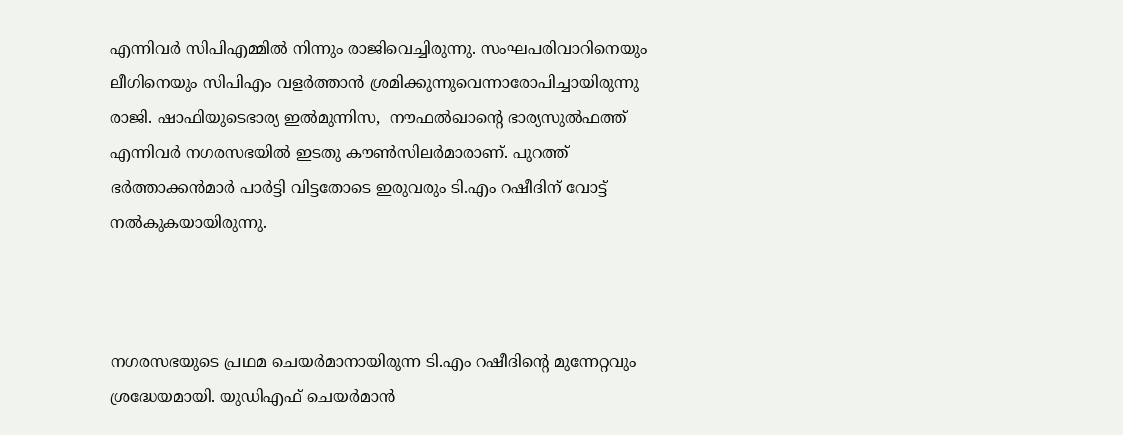എന്നിവര്‍ സിപിഎമ്മില്‍ നിന്നും രാജിവെച്ചിരുന്നു. സംഘപരിവാറിനെയും ലീഗിനെയും സിപിഎം വളര്‍ത്താന്‍ ശ്രമിക്കുന്നുവെന്നാരോപിച്ചായിരുന്നു രാജി. ഷാഫിയുടെഭാര്യ ഇല്‍മുന്നിസ,  നൗഫല്‍ഖാന്‍റെ ഭാര്യസുല്‍ഫത്ത് എന്നിവര്‍ നഗരസഭയില്‍ ഇടതു കൗണ്‍സിലര്‍മാരാണ്. പുറത്ത് ഭര്‍ത്താക്കന്‍മാര്‍ പാര്‍ട്ടി വിട്ടതോടെ ഇരുവരും ടി.എം റഷീദിന് വോട്ട് നല്‍കുകയായിരുന്നു.



നഗരസഭയുടെ പ്രഥമ ചെയര്‍മാനായിരുന്ന ടി.എം റഷീദിന്‍റെ മുന്നേറ്റവും ശ്രദ്ധേയമായി. യുഡിഎഫ് ചെയര്‍മാന്‍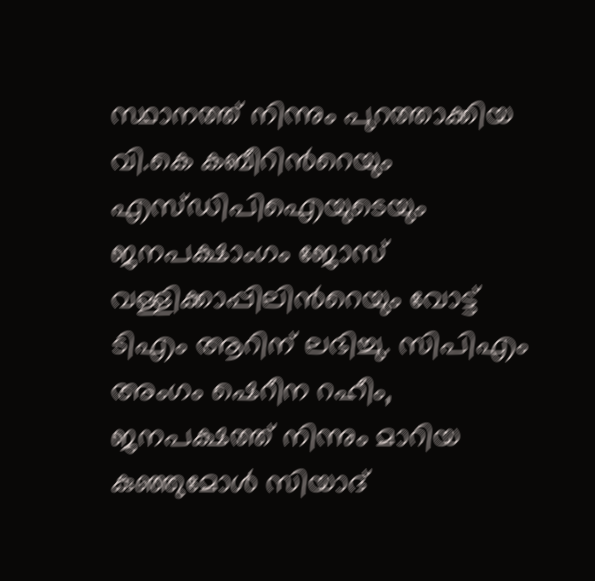സ്ഥാനത്ത് നിന്നും പുറത്താക്കിയ വി.കെ കബീറിന്‍റെയും എസ്ഡിപിഐയുടെയും ജനപക്ഷാംഗം ജോസ് വള്ളിക്കാപ്പിലിന്‍റെയും വോട്ട് ടിഎം ആറിന് ലഭിച്ചു. സിപിഎം അംഗം ഷെറീന റഹീം, ജനപക്ഷത്ത് നിന്നും മാറിയ കുഞ്ഞുമോള്‍ സിയാദ്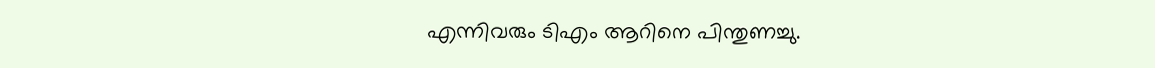എന്നിവരും ടിഎം ആറിനെ പിന്തുണച്ചു.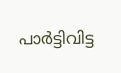പാര്‍ട്ടിവിട്ട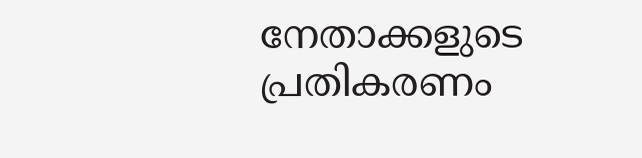നേതാക്കളുടെ പ്രതികരണം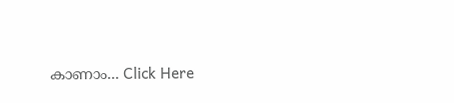കാണാം... Click Here